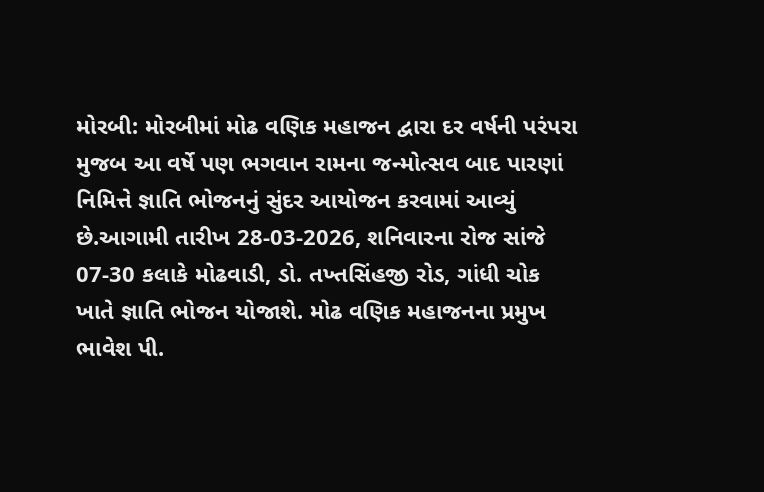મોરબી: મોરબીમાં મોઢ વણિક મહાજન દ્વારા દર વર્ષની પરંપરા મુજબ આ વર્ષે પણ ભગવાન રામના જન્મોત્સવ બાદ પારણાં નિમિત્તે જ્ઞાતિ ભોજનનું સુંદર આયોજન કરવામાં આવ્યું છે.આગામી તારીખ 28-03-2026, શનિવારના રોજ સાંજે 07-30 કલાકે મોઢવાડી, ડો. તખ્તસિંહજી રોડ, ગાંધી ચોક ખાતે જ્ઞાતિ ભોજન યોજાશે. મોઢ વણિક મહાજનના પ્રમુખ ભાવેશ પી.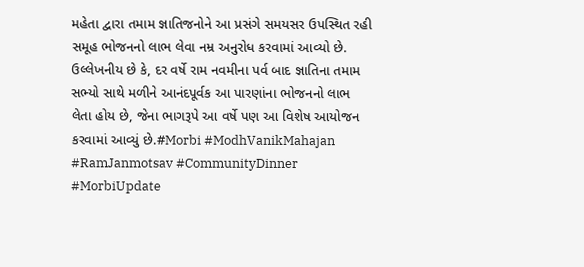મહેતા દ્વારા તમામ જ્ઞાતિજનોને આ પ્રસંગે સમયસર ઉપસ્થિત રહી સમૂહ ભોજનનો લાભ લેવા નમ્ર અનુરોધ કરવામાં આવ્યો છે. ઉલ્લેખનીય છે કે, દર વર્ષે રામ નવમીના પર્વ બાદ જ્ઞાતિના તમામ સભ્યો સાથે મળીને આનંદપૂર્વક આ પારણાંના ભોજનનો લાભ લેતા હોય છે, જેના ભાગરૂપે આ વર્ષે પણ આ વિશેષ આયોજન કરવામાં આવ્યું છે.#Morbi #ModhVanikMahajan #RamJanmotsav #CommunityDinner #MorbiUpdate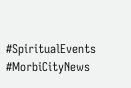#SpiritualEvents #MorbiCityNews